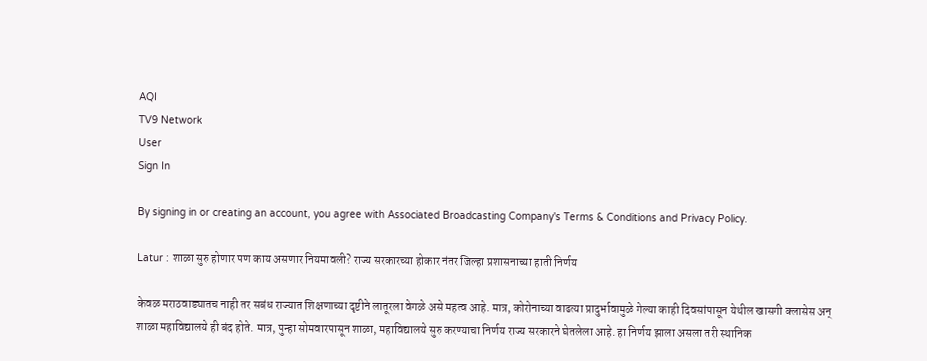AQI
TV9 Network
User
Sign In

By signing in or creating an account, you agree with Associated Broadcasting Company's Terms & Conditions and Privacy Policy.

Latur : शाळा सुरु होणार पण काय असणार नियमावली? राज्य सरकारच्या होकार नंतर जिल्हा प्रशासनाच्या हाती निर्णय

केवळ मराठवाड्यातच नाही तर सबंध राज्यात शिक्षणाच्या दृष्टीने लातूरला वेगळे असे महत्व आहे. मात्र, कोरोनाच्या वाढत्या प्रादुर्भावामुळे गेल्या काही दिवसांपासून येथील खासगी क्लासेस अन् शाळा महाविद्यालये ही बंद होते. मात्र, पुन्हा सोमवारपासून शाळा, महाविद्यालये सुरु करण्याचा निर्णय राज्य सरकारने घेतलेला आहे. हा निर्णय झाला असला तरी स्थानिक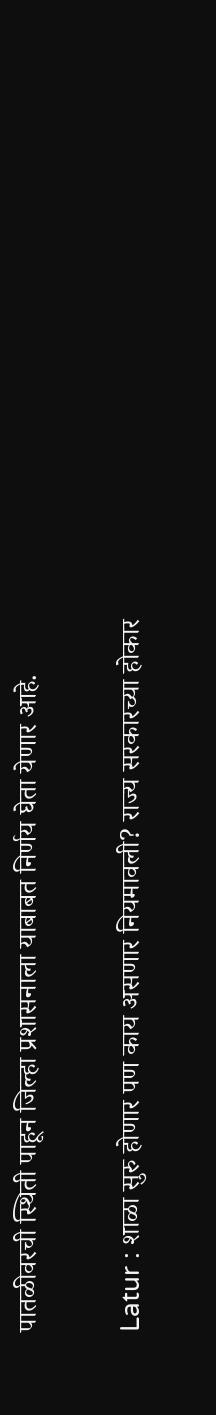पातळीवरची स्थिती पाहून जिल्हा प्रशासनाला याबाबत निर्णय घेता येणार आहे.

Latur : शाळा सुरु होणार पण काय असणार नियमावली? राज्य सरकारच्या होकार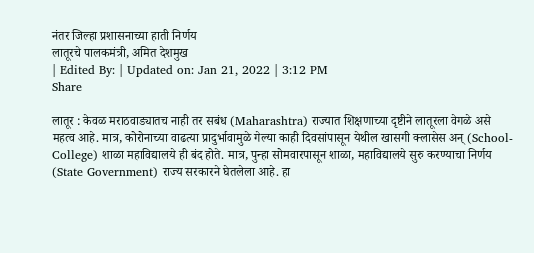नंतर जिल्हा प्रशासनाच्या हाती निर्णय
लातूरचे पालकमंत्री, अमित देशमुख
| Edited By: | Updated on: Jan 21, 2022 | 3:12 PM
Share

लातूर : केवळ मराठवाड्यातच नाही तर सबंध (Maharashtra) राज्यात शिक्षणाच्या दृष्टीने लातूरला वेगळे असे महत्व आहे. मात्र, कोरोनाच्या वाढत्या प्रादुर्भावामुळे गेल्या काही दिवसांपासून येथील खासगी क्लासेस अन् (School-College) शाळा महाविद्यालये ही बंद होते. मात्र, पुन्हा सोमवारपासून शाळा, महाविद्यालये सुरु करण्याचा निर्णय (State Government) राज्य सरकारने घेतलेला आहे. हा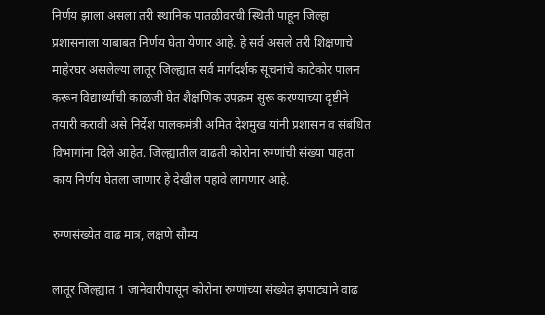निर्णय झाला असला तरी स्थानिक पातळीवरची स्थिती पाहून जिल्हा प्रशासनाला याबाबत निर्णय घेता येणार आहे. हे सर्व असले तरी शिक्षणाचे माहेरघर असलेल्या लातूर जिल्ह्यात सर्व मार्गदर्शक सूचनांचे काटेकोर पालन करून विद्यार्थ्यांची काळजी घेत शैक्षणिक उपक्रम सुरू करण्याच्या दृष्टीने तयारी करावी असे निर्देश पालकमंत्री अमित देशमुख यांनी प्रशासन व संबंधित विभागांना दिले आहेत. जिल्ह्यातील वाढती कोरोना रुग्णांची संख्या पाहता काय निर्णय घेतला जाणार हे देखील पहावे लागणार आहे.

रुग्णसंख्येत वाढ मात्र, लक्षणे सौम्य

लातूर जिल्ह्यात 1 जानेवारीपासून कोरोना रुग्णांच्या संख्येत झपाट्याने वाढ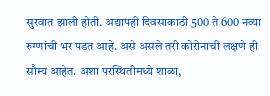सुरवात झाली होती. अद्यापही दिवसाकाठी 500 ते 600 नव्या रुग्णांची भर पडत आहे. असे असले तरी कोरोनाची लक्षणे ही सौम्य आहेत. अशा परस्थितीमध्ये शाळा,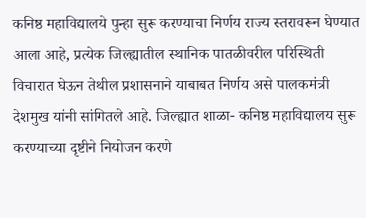कनिष्ठ महाविद्यालये पुन्हा सुरू करण्याचा निर्णय राज्य स्तरावरून घेण्यात आला आहे, प्रत्येक जिल्ह्यातील स्थानिक पातळीवरील परिस्थिती विचारात घेऊन तेथील प्रशासनाने याबाबत निर्णय असे पालकमंत्री देशमुख यांनी सांगितले आहे. जिल्ह्यात शाळा- कनिष्ठ महाविद्यालय सुरू करण्याच्या दृष्टीने नियोजन करणे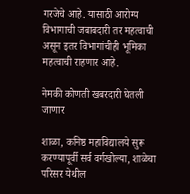गरजेचे आहे. यासाठी आरोग्य विभागाची जबाबदारी तर महत्वाची असून इतर विभागांचीही भूमिका महत्वाची राहणार आहे.

नेमकी कोणती खबरदारी घेतली जाणार

शाळा, कनिष्ठ महाविद्यालये सुरू करण्यापूर्वी सर्व वर्गखोल्या, शाळेचा परिसर येथील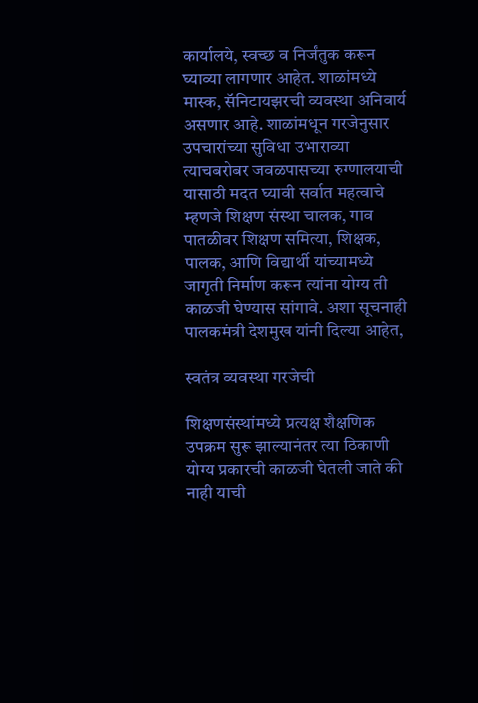कार्यालये, स्वच्छ व निर्जंतुक करून घ्याव्या लागणार आहेत. शाळांमध्ये मास्क, सॅनिटायझरची व्यवस्था अनिवार्य असणार आहे. शाळांमधून गरजेनुसार उपचारांच्या सुविधा उभाराव्या त्याचबरोबर जवळपासच्या रुग्णालयाची यासाठी मदत घ्यावी सर्वात महत्वाचे म्हणजे शिक्षण संस्था चालक, गाव पातळीवर शिक्षण समित्या, शिक्षक, पालक, आणि विद्यार्थी यांच्यामध्ये जागृती निर्माण करून त्यांना योग्य ती काळजी घेण्यास सांगावे. अशा सूचनाही पालकमंत्री देशमुख यांनी दिल्या आहेत,

स्वतंत्र व्यवस्था गरजेची

शिक्षणसंस्थांमध्ये प्रत्यक्ष शैक्षणिक उपक्रम सुरू झाल्यानंतर त्या ठिकाणी योग्य प्रकारची काळजी घेतली जाते की नाही याची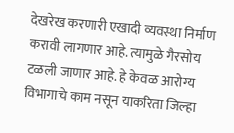देखरेख करणारी एखादी व्यवस्था निर्माण करावी लागणार आहे. त्यामुळे गैरसोय टळली जाणार आहे. हे केवळ आरोग्य विभागाचे काम नसून याकरिता जिल्हा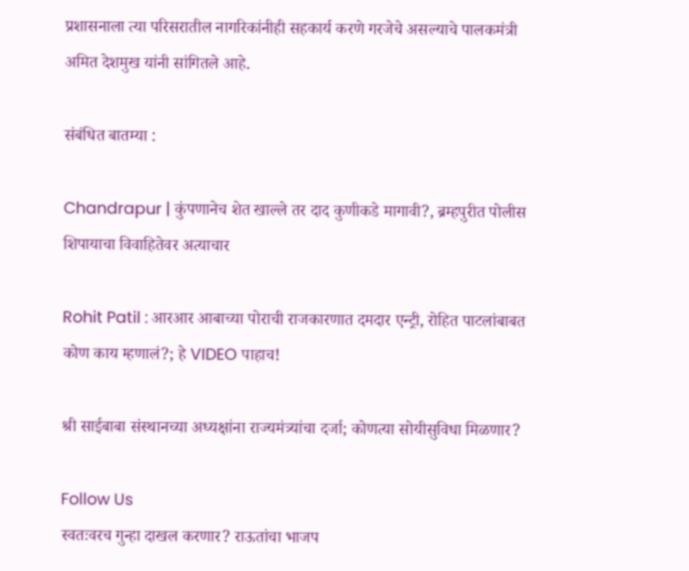प्रशासनाला त्या परिसरातील नागरिकांनीही सहकार्य करणे गरजेचे असल्याचे पालकमंत्री अमित देशमुख यांनी सांगितले आहे.

संबंधित बातम्या :

Chandrapur | कुंपणानेच शेत खाल्ले तर दाद कुणीकडे मागावी?, ब्रम्हपुरीत पोलीस शिपायाचा विवाहितेवर अत्याचार

Rohit Patil : आरआर आबाच्या पोराची राजकारणात दमदार एन्ट्री, रोहित पाटलांबाबत कोण काय म्हणालं?; हे VIDEO पाहाच!

श्री साईबाबा संस्थानच्या अध्यक्षांना राज्यमंत्र्यांचा दर्जा; कोणत्या सोयीसुविधा मिळणार?

Follow Us
स्वतःवरच गुन्हा दाखल करणार? राऊतांचा भाजप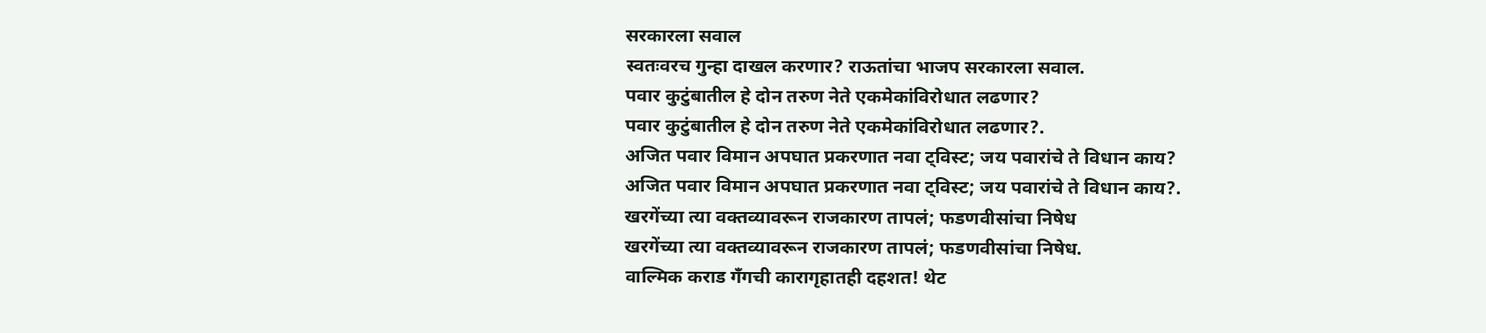सरकारला सवाल
स्वतःवरच गुन्हा दाखल करणार? राऊतांचा भाजप सरकारला सवाल.
पवार कुटुंबातील हे दोन तरुण नेते एकमेकांविरोधात लढणार?
पवार कुटुंबातील हे दोन तरुण नेते एकमेकांविरोधात लढणार?.
अजित पवार विमान अपघात प्रकरणात नवा ट्विस्ट; जय पवारांचे ते विधान काय?
अजित पवार विमान अपघात प्रकरणात नवा ट्विस्ट; जय पवारांचे ते विधान काय?.
खरगेंच्या त्या वक्तव्यावरून राजकारण तापलं; फडणवीसांचा निषेध
खरगेंच्या त्या वक्तव्यावरून राजकारण तापलं; फडणवीसांचा निषेध.
वाल्मिक कराड गँगची कारागृहातही दहशत! थेट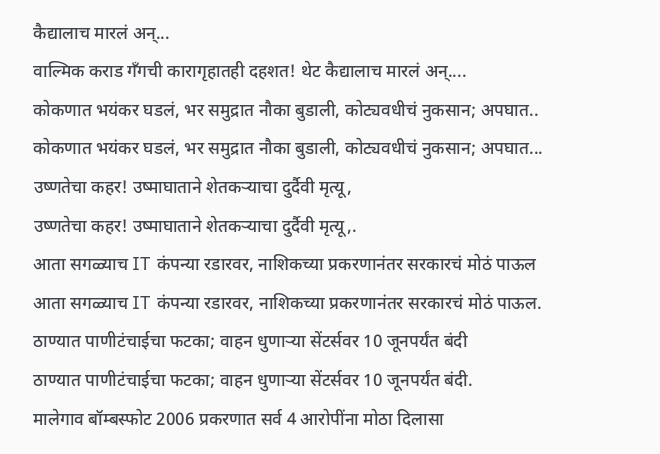कैद्यालाच मारलं अन्...
वाल्मिक कराड गँगची कारागृहातही दहशत! थेट कैद्यालाच मारलं अन्....
कोकणात भयंकर घडलं, भर समुद्रात नौका बुडाली, कोट्यवधीचं नुकसान; अपघात..
कोकणात भयंकर घडलं, भर समुद्रात नौका बुडाली, कोट्यवधीचं नुकसान; अपघात...
उष्णतेचा कहर! उष्माघाताने शेतकऱ्याचा दुर्दैवी मृत्यू,
उष्णतेचा कहर! उष्माघाताने शेतकऱ्याचा दुर्दैवी मृत्यू,.
आता सगळ्याच IT कंपन्या रडारवर, नाशिकच्या प्रकरणानंतर सरकारचं मोठं पाऊल
आता सगळ्याच IT कंपन्या रडारवर, नाशिकच्या प्रकरणानंतर सरकारचं मोठं पाऊल.
ठाण्यात पाणीटंचाईचा फटका; वाहन धुणाऱ्या सेंटर्सवर 10 जूनपर्यंत बंदी
ठाण्यात पाणीटंचाईचा फटका; वाहन धुणाऱ्या सेंटर्सवर 10 जूनपर्यंत बंदी.
मालेगाव बॉम्बस्फोट 2006 प्रकरणात सर्व 4 आरोपींना मोठा दिलासा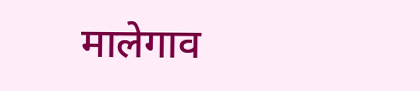मालेगाव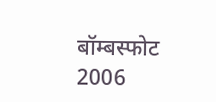बॉम्बस्फोट 2006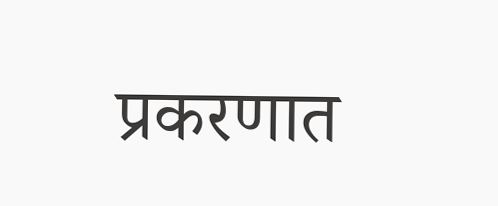प्रकरणात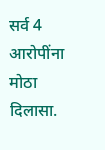सर्व 4 आरोपींना मोठा दिलासा.